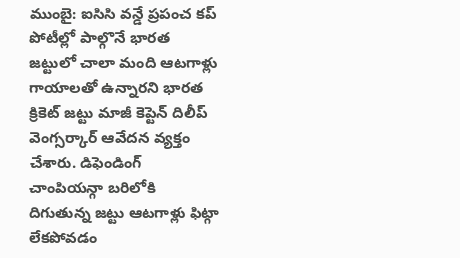ముంబై: ఐసిసి వన్డే ప్రపంచ కప్ పోటీల్లో పాల్గొనే భారత జట్టులో చాలా మంది ఆటగాళ్లు గాయాలతో ఉన్నారని భారత క్రికెట్ జట్టు మాజీ కెప్టెన్ దిలీప్ వెంగ్సర్కార్ ఆవేదన వ్యక్తం చేశారు. డిఫెండింగ్ చాంపియన్గా బరిలోకి దిగుతున్న జట్టు ఆటగాళ్లు ఫిట్గా లేకపోవడం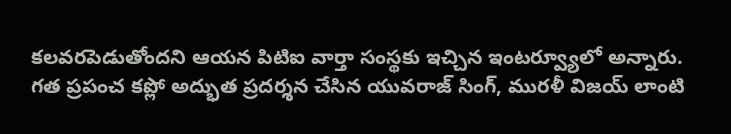కలవరపెడుతోందని ఆయన పిటిఐ వార్తా సంస్థకు ఇచ్చిన ఇంటర్వ్యూలో అన్నారు.
గత ప్రపంచ కప్లో అద్భుత ప్రదర్శన చేసిన యువరాజ్ సింగ్, మురళీ విజయ్ లాంటి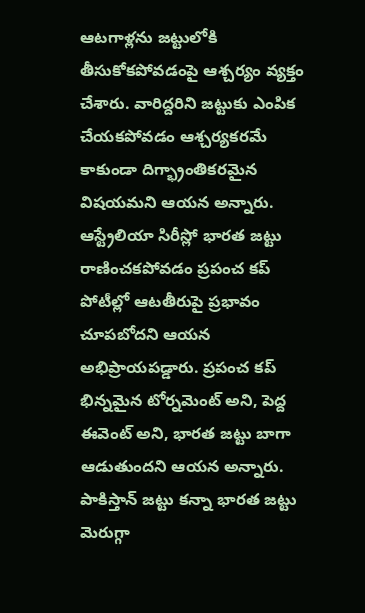ఆటగాళ్లను జట్టులోకి తీసుకోకపోవడంపై ఆశ్చర్యం వ్యక్తం చేశారు. వారిద్దరిని జట్టుకు ఎంపిక చేయకపోవడం ఆశ్చర్యకరమే కాకుండా దిగ్భ్రాంతికరమైన విషయమని ఆయన అన్నారు.
ఆస్ట్రేలియా సిరీస్లో భారత జట్టు రాణించకపోవడం ప్రపంచ కప్ పోటీల్లో ఆటతీరుపై ప్రభావం చూపబోదని ఆయన అభిప్రాయపడ్డారు. ప్రపంచ కప్ భిన్నమైన టోర్నమెంట్ అని, పెద్ద ఈవెంట్ అని, భారత జట్టు బాగా ఆడుతుందని ఆయన అన్నారు. పాకిస్తాన్ జట్టు కన్నా భారత జట్టు మెరుగ్గా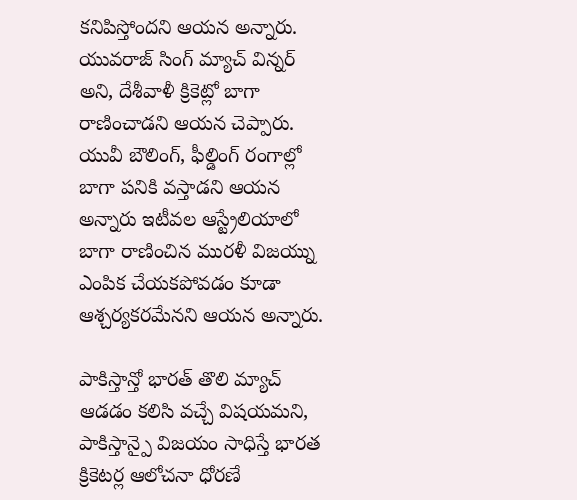కనిపిస్తోందని ఆయన అన్నారు.
యువరాజ్ సింగ్ మ్యాచ్ విన్నర్ అని, దేశీవాళీ క్రికెట్లో బాగా రాణించాడని ఆయన చెప్పారు. యువీ బౌలింగ్, ఫీల్డింగ్ రంగాల్లో బాగా పనికి వస్తాడని ఆయన అన్నారు ఇటీవల ఆస్ట్రేలియాలో బాగా రాణించిన మురళీ విజయ్ను ఎంపిక చేయకపోవడం కూడా ఆశ్చర్యకరమేనని ఆయన అన్నారు.

పాకిస్తాన్తో భారత్ తొలి మ్యాచ్ ఆడడం కలిసి వచ్చే విషయమని, పాకిస్తాన్పై విజయం సాధిస్తే భారత క్రికెటర్ల ఆలోచనా ధోరణే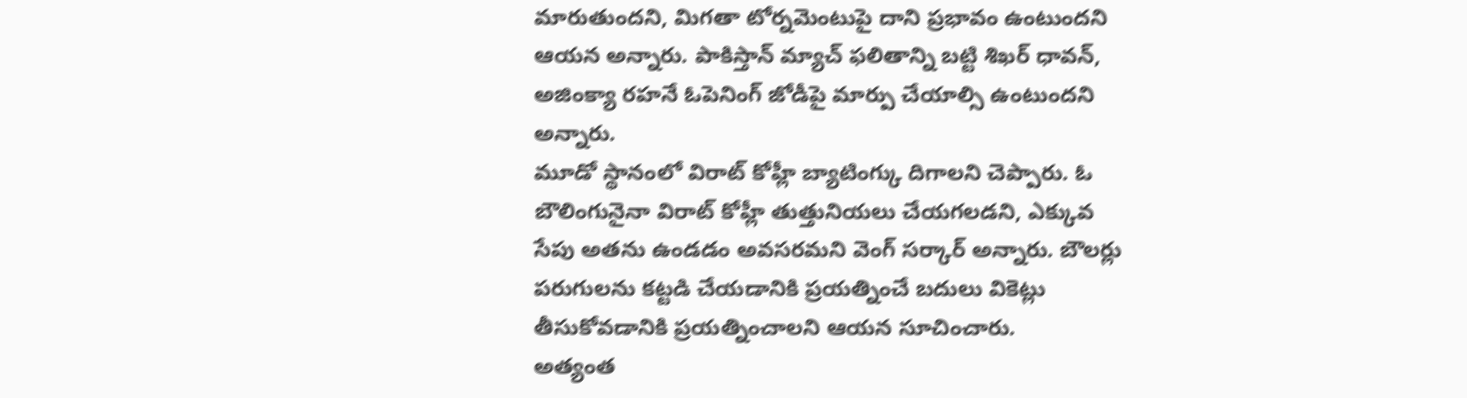మారుతుందని, మిగతా టోర్నమెంటుపై దాని ప్రభావం ఉంటుందని ఆయన అన్నారు. పాకిస్తాన్ మ్యాచ్ ఫలితాన్ని బట్టి శిఖర్ ధావన్, అజింక్యా రహనే ఓపెనింగ్ జోడీపై మార్పు చేయాల్సి ఉంటుందని అన్నారు.
మూడో స్థానంలో విరాట్ కోహ్లీ బ్యాటింగ్కు దిగాలని చెప్పారు. ఓ బౌలింగునైనా విరాట్ కోహ్లీ తుత్తునియలు చేయగలడని, ఎక్కువ సేపు అతను ఉండడం అవసరమని వెంగ్ సర్కార్ అన్నారు. బౌలర్లు పరుగులను కట్టడి చేయడానికి ప్రయత్నించే బదులు వికెట్లు తీసుకోవడానికి ప్రయత్నించాలని ఆయన సూచించారు.
అత్యంత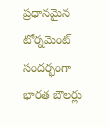ప్రధానమైన టోర్నమెంట్ సందర్భంగా భారత బౌలర్లు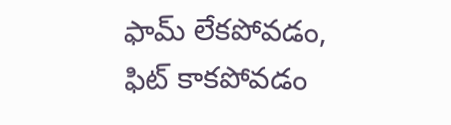ఫామ్ లేకపోవడం, ఫిట్ కాకపోవడం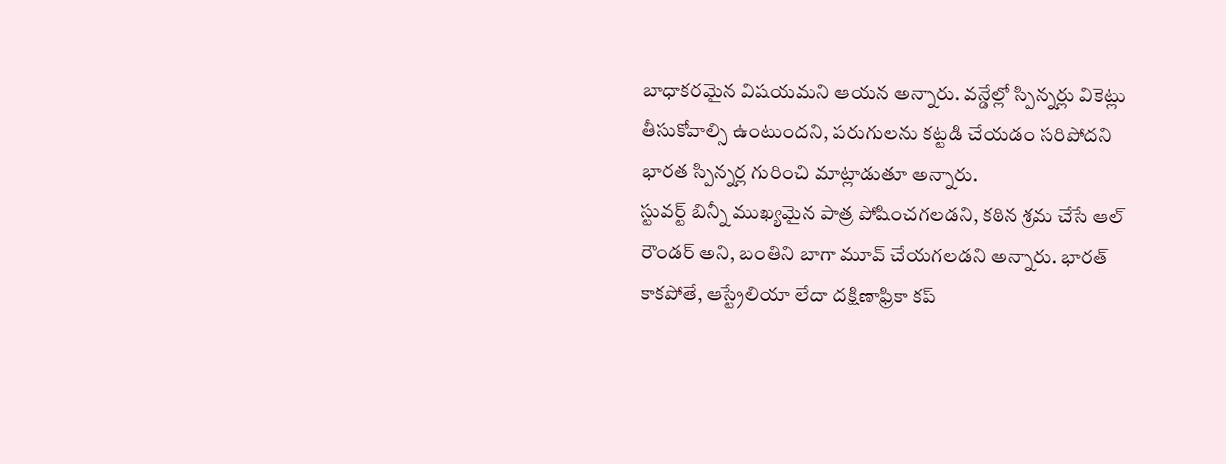బాధాకరమైన విషయమని ఆయన అన్నారు. వన్డేల్లో స్పిన్నర్లు వికెట్లు తీసుకోవాల్సి ఉంటుందని, పరుగులను కట్టడి చేయడం సరిపోదని భారత స్పిన్నర్ల గురించి మాట్లాడుతూ అన్నారు.
స్టువర్ట్ బిన్నీ ముఖ్యమైన పాత్ర పోషించగలడని, కఠిన శ్రమ చేసే ఆల్ రౌండర్ అని, బంతిని బాగా మూవ్ చేయగలడని అన్నారు. భారత్ కాకపోతే, ఆస్ట్రేలియా లేదా దక్షిణాఫ్రికా కప్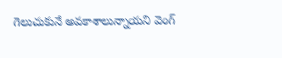గెలుచుకునే అవకాశాలున్నాయని వెంగ్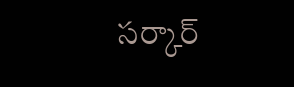సర్కార్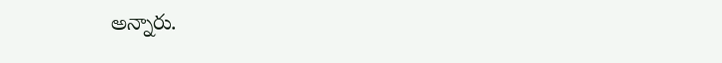అన్నారు.